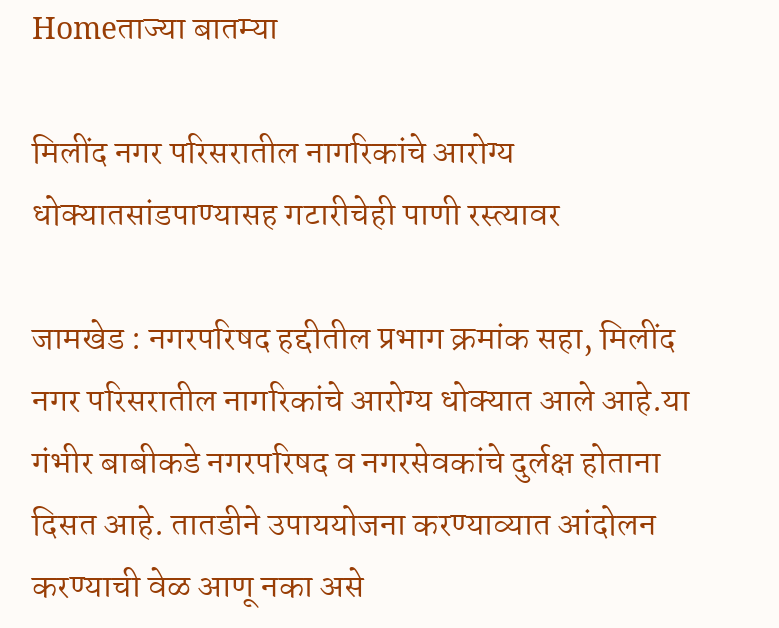Homeताज्या बातम्या

मिलींद नगर परिसरातील नागरिकांचे आरोग्य धोक्यातसांडपाण्यासह गटारीचेही पाणी रस्त्यावर

जामखेड : नगरपरिषद हद्दीतील प्रभाग क्रमांक सहा, मिलींद नगर परिसरातील नागरिकांचे आरोग्य धोक्यात आले आहे.या गंभीर बाबीकडे नगरपरिषद व नगरसेवकांचे दुर्लक्ष होताना दिसत आहे. तातडीने उपाययोजना करण्याव्यात आंदोलन करण्याची वेळ आणू नका असे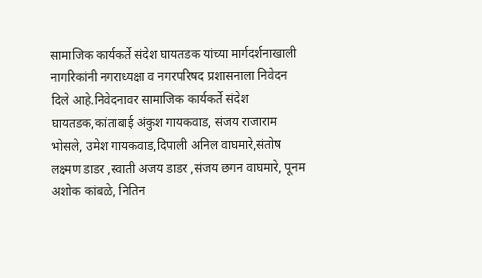सामाजिक कार्यकर्ते संदेश घायतडक यांच्या मार्गदर्शनाखाली नागरिकांनी नगराध्यक्षा व नगरपरिषद प्रशासनाला निवेदन दिले आहे.निवेदनावर सामाजिक कार्यकर्ते संदेश घायतडक,कांताबाई अंकुश गायकवाड, संजय राजाराम भोसले, उमेश गायकवाड,दिपाली अनिल वाघमारे,संतोष  लक्ष्मण डाडर ,स्वाती अजय डाडर ,संजय छगन वाघमारे, पूनम अशोक कांबळे, नितिन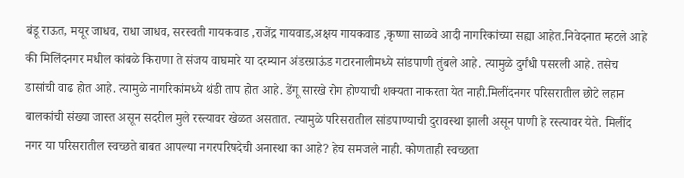बंडू राऊत, मयूर जाधव, राधा जाधव, सरस्वती गायकवाड ,राजेंद्र गायवाड,अक्षय गायकवाड ,कृष्णा साळवे आदी नागरिकांच्या सह्या आहेत.निवेदनात म्हटले आहे की मिलिंदनगर मधील कांबळे किराणा ते संजय वाघमारे या दरम्यान अंडरग्राऊंड गटारनालीमध्ये सांडपाणी तुंबले आहे. त्यामुळे दुर्गंधी पसरली आहे. तसेच डासांची वाढ होत आहे. त्यामुळे नागरिकांमध्ये थंडी ताप होत आहे. डेंगू सारखे रोग होण्याची शक्यता नाकरता येत नाही.मिलींदनगर परिसरातील छोटे लहान बालकांची संख्या जास्त असून सदरील मुले रस्त्यावर खेळत असतात. त्यामुळे परिसरातील सांडपाण्याची दुरावस्था झाली असून पाणी हे रस्त्यावर येते. मिलींद नगर या परिसरातील स्वच्छते बाबत आपल्या नगरपरिषदेची अनास्था का आहे? हेच समजले नाही. कोणताही स्वच्छता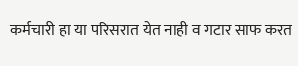कर्मचारी हा या परिसरात येत नाही व गटार साफ करत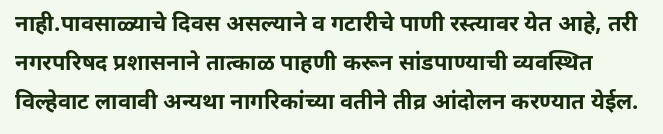नाही.पावसाळ्याचे दिवस असल्याने व गटारीचे पाणी रस्त्यावर येत आहे, तरी नगरपरिषद प्रशासनाने तात्काळ पाहणी करून सांडपाण्याची व्यवस्थित विल्हेवाट लावावी अन्यथा नागरिकांच्या वतीने तीव्र आंदोलन करण्यात येईल.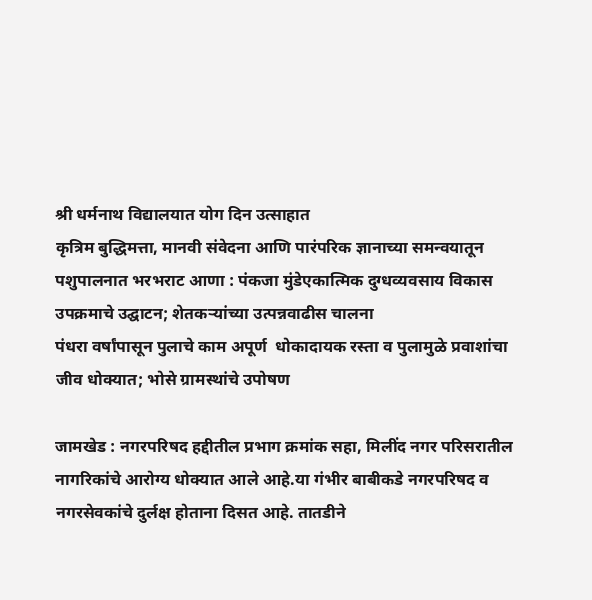श्री धर्मनाथ विद्यालयात योग दिन उत्साहात
कृत्रिम बुद्धिमत्ता, मानवी संवेदना आणि पारंपरिक ज्ञानाच्या समन्वयातून पशुपालनात भरभराट आणा : पंकजा मुंडेएकात्मिक दुग्धव्यवसाय विकास उपक्रमाचे उद्घाटन; शेतकर्‍यांच्या उत्पन्नवाढीस चालना
पंधरा वर्षांपासून पुलाचे काम अपूर्ण  धोकादायक रस्ता व पुलामुळे प्रवाशांचा जीव धोक्यात; भोसे ग्रामस्थांचे उपोषण

जामखेड : नगरपरिषद हद्दीतील प्रभाग क्रमांक सहा, मिलींद नगर परिसरातील नागरिकांचे आरोग्य धोक्यात आले आहे.या गंभीर बाबीकडे नगरपरिषद व नगरसेवकांचे दुर्लक्ष होताना दिसत आहे. तातडीने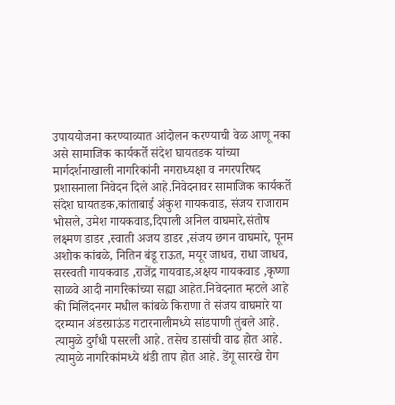उपाययोजना करण्याव्यात आंदोलन करण्याची वेळ आणू नका असे सामाजिक कार्यकर्ते संदेश घायतडक यांच्या मार्गदर्शनाखाली नागरिकांनी नगराध्यक्षा व नगरपरिषद प्रशासनाला निवेदन दिले आहे.निवेदनावर सामाजिक कार्यकर्ते संदेश घायतडक,कांताबाई अंकुश गायकवाड, संजय राजाराम भोसले, उमेश गायकवाड,दिपाली अनिल वाघमारे,संतोष  लक्ष्मण डाडर ,स्वाती अजय डाडर ,संजय छगन वाघमारे, पूनम अशोक कांबळे, नितिन बंडू राऊत, मयूर जाधव, राधा जाधव, सरस्वती गायकवाड ,राजेंद्र गायवाड,अक्षय गायकवाड ,कृष्णा साळवे आदी नागरिकांच्या सह्या आहेत.निवेदनात म्हटले आहे की मिलिंदनगर मधील कांबळे किराणा ते संजय वाघमारे या दरम्यान अंडरग्राऊंड गटारनालीमध्ये सांडपाणी तुंबले आहे. त्यामुळे दुर्गंधी पसरली आहे. तसेच डासांची वाढ होत आहे. त्यामुळे नागरिकांमध्ये थंडी ताप होत आहे. डेंगू सारखे रोग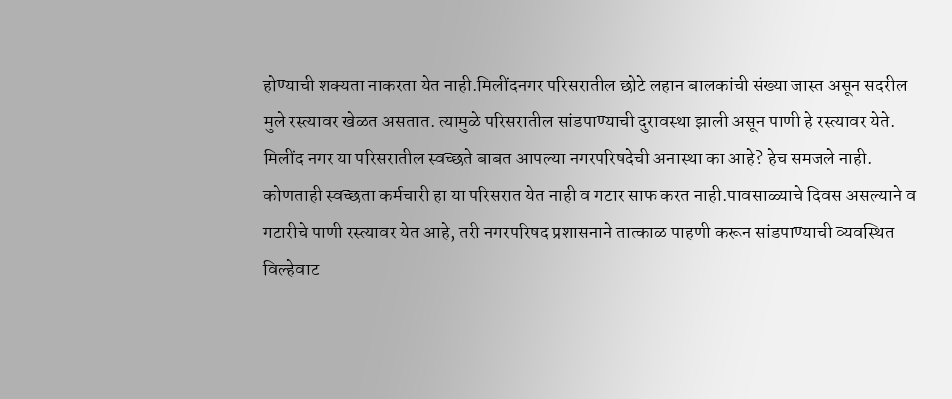होण्याची शक्यता नाकरता येत नाही.मिलींदनगर परिसरातील छोटे लहान बालकांची संख्या जास्त असून सदरील मुले रस्त्यावर खेळत असतात. त्यामुळे परिसरातील सांडपाण्याची दुरावस्था झाली असून पाणी हे रस्त्यावर येते. मिलींद नगर या परिसरातील स्वच्छते बाबत आपल्या नगरपरिषदेची अनास्था का आहे? हेच समजले नाही. कोणताही स्वच्छता कर्मचारी हा या परिसरात येत नाही व गटार साफ करत नाही.पावसाळ्याचे दिवस असल्याने व गटारीचे पाणी रस्त्यावर येत आहे, तरी नगरपरिषद प्रशासनाने तात्काळ पाहणी करून सांडपाण्याची व्यवस्थित विल्हेवाट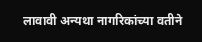लावावी अन्यथा नागरिकांच्या वतीने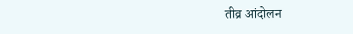तीव्र आंदोलन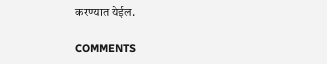करण्यात येईल.

COMMENTS